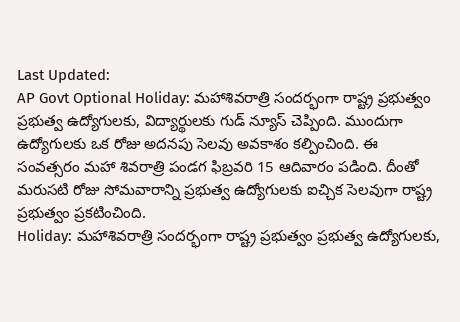Last Updated:
AP Govt Optional Holiday: మహాశివరాత్రి సందర్భంగా రాష్ట్ర ప్రభుత్వం ప్రభుత్వ ఉద్యోగులకు, విద్యార్థులకు గుడ్ న్యూస్ చెప్పింది. ముందుగా ఉద్యోగులకు ఒక రోజు అదనపు సెలవు అవకాశం కల్పించింది. ఈ సంవత్సరం మహా శివరాత్రి పండగ ఫిబ్రవరి 15 ఆదివారం పడింది. దీంతో మరుసటి రోజు సోమవారాన్ని ప్రభుత్వ ఉద్యోగులకు ఐచ్చిక సెలవుగా రాష్ట్ర ప్రభుత్వం ప్రకటించింది.
Holiday: మహాశివరాత్రి సందర్భంగా రాష్ట్ర ప్రభుత్వం ప్రభుత్వ ఉద్యోగులకు,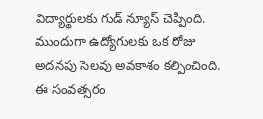విద్యార్థులకు గుడ్ న్యూస్ చెప్పింది. ముందుగా ఉద్యోగులకు ఒక రోజు అదనపు సెలవు అవకాశం కల్పించింది. ఈ సంవత్సరం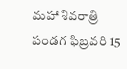మహా శివరాత్రి పండగ ఫిబ్రవరి 15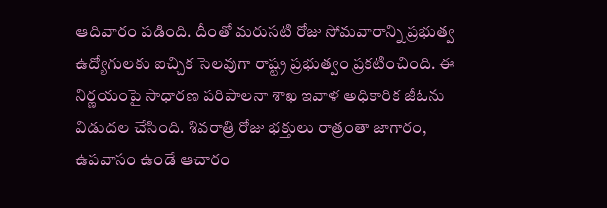ఆదివారం పడింది. దీంతో మరుసటి రోజు సోమవారాన్ని ప్రభుత్వ ఉద్యోగులకు ఐచ్చిక సెలవుగా రాష్ట్ర ప్రభుత్వం ప్రకటించింది. ఈ నిర్ణయంపై సాధారణ పరిపాలనా శాఖ ఇవాళ అధికారిక జీఓను విడుదల చేసింది. శివరాత్రి రోజు భక్తులు రాత్రంతా జాగారం, ఉపవాసం ఉండే ఆచారం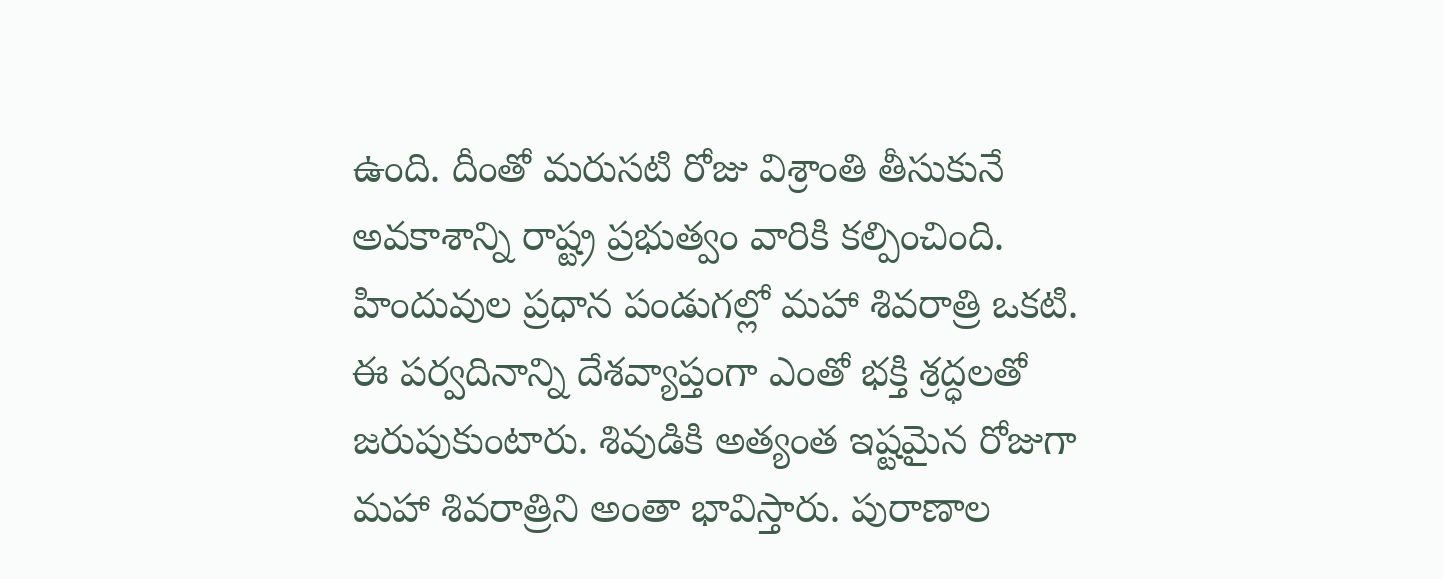ఉంది. దీంతో మరుసటి రోజు విశ్రాంతి తీసుకునే అవకాశాన్ని రాష్ట్ర ప్రభుత్వం వారికి కల్పించింది.
హిందువుల ప్రధాన పండుగల్లో మహా శివరాత్రి ఒకటి. ఈ పర్వదినాన్ని దేశవ్యాప్తంగా ఎంతో భక్తి శ్రద్ధలతో జరుపుకుంటారు. శివుడికి అత్యంత ఇష్టమైన రోజుగా మహా శివరాత్రిని అంతా భావిస్తారు. పురాణాల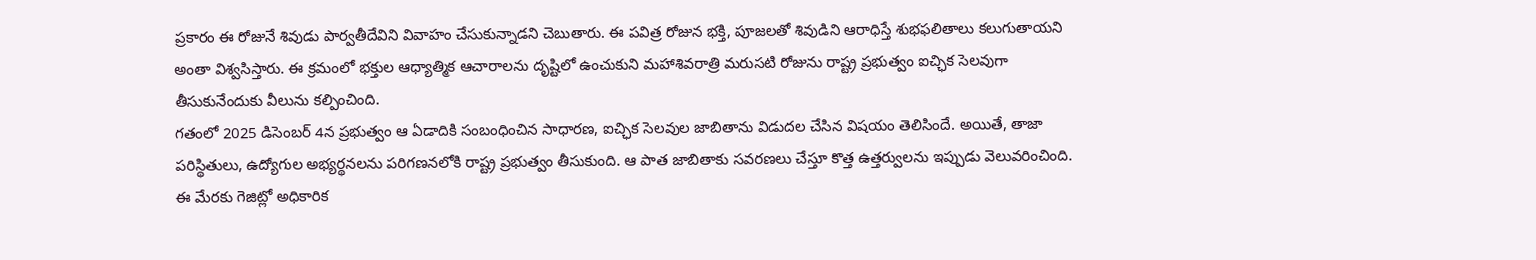ప్రకారం ఈ రోజునే శివుడు పార్వతీదేవిని వివాహం చేసుకున్నాడని చెబుతారు. ఈ పవిత్ర రోజున భక్తి, పూజలతో శివుడిని ఆరాధిస్తే శుభఫలితాలు కలుగుతాయని అంతా విశ్వసిస్తారు. ఈ క్రమంలో భక్తుల ఆధ్యాత్మిక ఆచారాలను దృష్టిలో ఉంచుకుని మహాశివరాత్రి మరుసటి రోజును రాష్ట్ర ప్రభుత్వం ఐచ్ఛిక సెలవుగా తీసుకునేందుకు వీలును కల్పించింది.
గతంలో 2025 డిసెంబర్ 4న ప్రభుత్వం ఆ ఏడాదికి సంబంధించిన సాధారణ, ఐచ్ఛిక సెలవుల జాబితాను విడుదల చేసిన విషయం తెలిసిందే. అయితే, తాజా పరిస్థితులు, ఉద్యోగుల అభ్యర్థనలను పరిగణనలోకి రాష్ట్ర ప్రభుత్వం తీసుకుంది. ఆ పాత జాబితాకు సవరణలు చేస్తూ కొత్త ఉత్తర్వులను ఇప్పుడు వెలువరించింది. ఈ మేరకు గెజిట్లో అధికారిక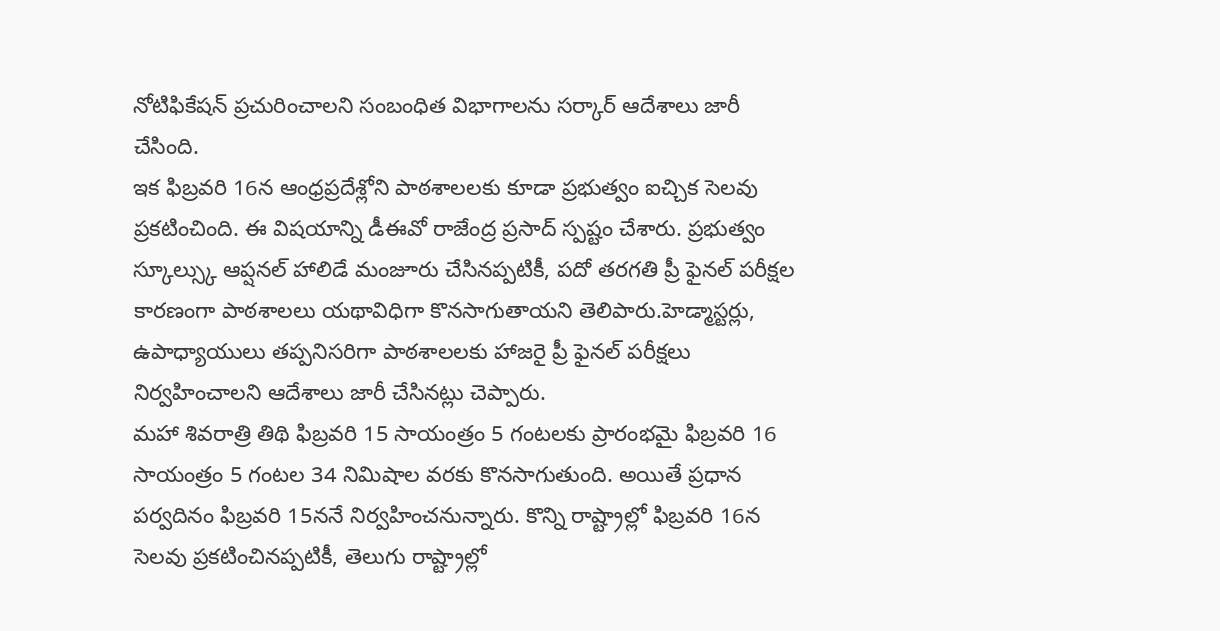నోటిఫికేషన్ ప్రచురించాలని సంబంధిత విభాగాలను సర్కార్ ఆదేశాలు జారీ చేసింది.
ఇక ఫిబ్రవరి 16న ఆంధ్రప్రదేశ్లోని పాఠశాలలకు కూడా ప్రభుత్వం ఐచ్చిక సెలవు ప్రకటించింది. ఈ విషయాన్ని డీఈవో రాజేంద్ర ప్రసాద్ స్పష్టం చేశారు. ప్రభుత్వం స్కూల్స్కు ఆప్షనల్ హాలిడే మంజూరు చేసినప్పటికీ, పదో తరగతి ప్రీ ఫైనల్ పరీక్షల కారణంగా పాఠశాలలు యథావిధిగా కొనసాగుతాయని తెలిపారు.హెడ్మాస్టర్లు, ఉపాధ్యాయులు తప్పనిసరిగా పాఠశాలలకు హాజరై ప్రీ ఫైనల్ పరీక్షలు నిర్వహించాలని ఆదేశాలు జారీ చేసినట్లు చెప్పారు.
మహా శివరాత్రి తిథి ఫిబ్రవరి 15 సాయంత్రం 5 గంటలకు ప్రారంభమై ఫిబ్రవరి 16 సాయంత్రం 5 గంటల 34 నిమిషాల వరకు కొనసాగుతుంది. అయితే ప్రధాన పర్వదినం ఫిబ్రవరి 15ననే నిర్వహించనున్నారు. కొన్ని రాష్ట్రాల్లో ఫిబ్రవరి 16న సెలవు ప్రకటించినప్పటికీ, తెలుగు రాష్ట్రాల్లో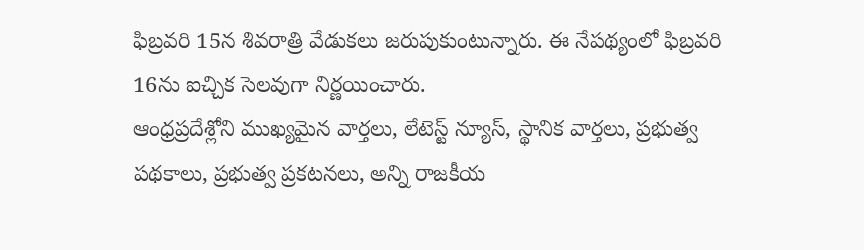ఫిబ్రవరి 15న శివరాత్రి వేడుకలు జరుపుకుంటున్నారు. ఈ నేపథ్యంలో ఫిబ్రవరి 16ను ఐచ్చిక సెలవుగా నిర్ణయించారు.
ఆంధ్రప్రదేశ్లోని ముఖ్యమైన వార్తలు, లేటెస్ట్ న్యూస్, స్థానిక వార్తలు, ప్రభుత్వ పథకాలు, ప్రభుత్వ ప్రకటనలు, అన్ని రాజకీయ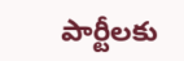పార్టీలకు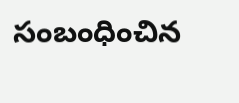సంబంధించిన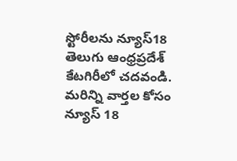స్టోరీలను న్యూస్18 తెలుగు ఆంధ్రప్రదేశ్ కేటగిరీలో చదవండి. మరిన్ని వార్తల కోసం న్యూస్ 18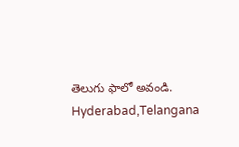తెలుగు ఫాలో అవండి.
Hyderabad,Telangana